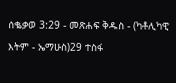ሰቈቃወ 3:29 - መጽሐፍ ቅዱስ - (ካቶሊካዊ እትም - ኤማሁስ)29 ተስፋ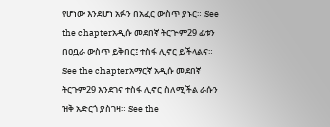የሆነው እንደሆነ አፉን በአፈር ውስጥ ያኑር። See the chapterአዲሱ መደበኛ ትርጒም29 ፊቱን በዐቧራ ውስጥ ይቅበር፤ ተስፋ ሊኖር ይችላልና። See the chapterአማርኛ አዲሱ መደበኛ ትርጉም29 እንደገና ተስፋ ሊኖር ስለሚችል ራሱን ዝቅ አድርጎ ያስገዛ። See the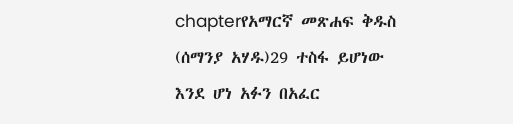chapterየአማርኛ መጽሐፍ ቅዱስ (ሰማንያ አሃዱ)29 ተስፋ ይሆነው እንደ ሆነ አፉን በአፈር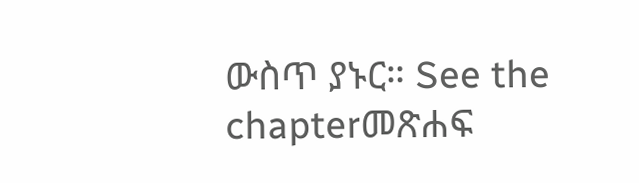ውስጥ ያኑር። See the chapterመጽሐፍ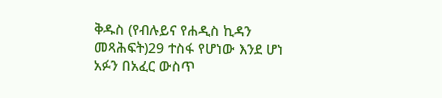ቅዱስ (የብሉይና የሐዲስ ኪዳን መጻሕፍት)29 ተስፋ የሆነው እንደ ሆነ አፉን በአፈር ውስጥ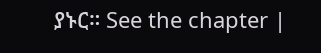ያኑር። See the chapter |